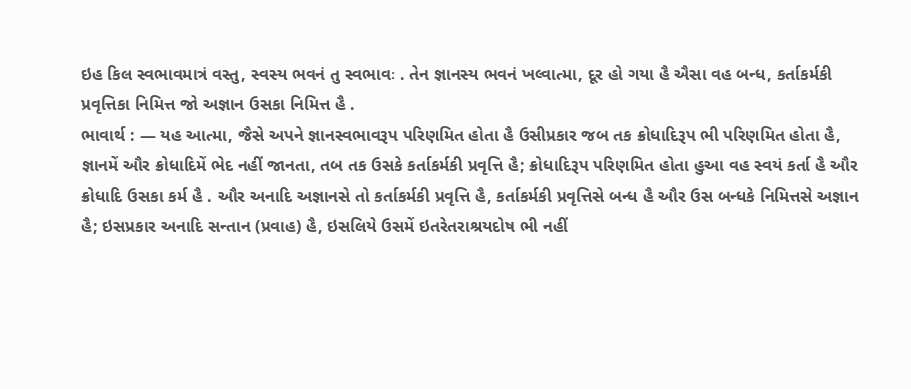ઇહ કિલ સ્વભાવમાત્રં વસ્તુ, સ્વસ્ય ભવનં તુ સ્વભાવઃ . તેન જ્ઞાનસ્ય ભવનં ખલ્વાત્મા, દૂર હો ગયા હૈ ઐસા વહ બન્ધ, કર્તાકર્મકી પ્રવૃત્તિકા નિમિત્ત જો અજ્ઞાન ઉસકા નિમિત્ત હૈ .
ભાવાર્થ : — યહ આત્મા, જૈસે અપને જ્ઞાનસ્વભાવરૂપ પરિણમિત હોતા હૈ ઉસીપ્રકાર જબ તક ક્રોધાદિરૂપ ભી પરિણમિત હોતા હૈ, જ્ઞાનમેં ઔર ક્રોધાદિમેં ભેદ નહીં જાનતા, તબ તક ઉસકે કર્તાકર્મકી પ્રવૃત્તિ હૈ; ક્રોધાદિરૂપ પરિણમિત હોતા હુઆ વહ સ્વયં કર્તા હૈ ઔર ક્રોધાદિ ઉસકા કર્મ હૈ . ઔર અનાદિ અજ્ઞાનસે તો કર્તાકર્મકી પ્રવૃત્તિ હૈ, કર્તાકર્મકી પ્રવૃત્તિસે બન્ધ હૈ ઔર ઉસ બન્ધકે નિમિત્તસે અજ્ઞાન હૈ; ઇસપ્રકાર અનાદિ સન્તાન (પ્રવાહ) હૈ, ઇસલિયે ઉસમેં ઇતરેતરાશ્રયદોષ ભી નહીં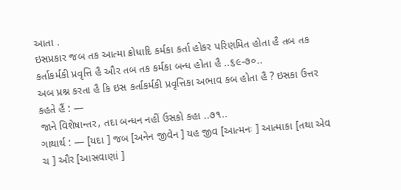આતા .
ઇસપ્રકાર જબ તક આત્મા ક્રોધાદિ કર્મકા કર્તા હોકર પરિણમિત હોતા હૈ તબ તક કર્તાકર્મકી પ્રવૃત્તિ હૈ ઔર તબ તક કર્મકા બન્ધ હોતા હૈ ..૬૯-૭૦..
અબ પ્રશ્ન કરતા હૈ કિ ઇસ કર્તાકર્મકી પ્રવૃત્તિકા અભાવ કબ હોતા હૈ ? ઇસકા ઉત્તર કહતે હૈં : —
જાને વિશેષાન્તર, તદા બન્ધન નહીં ઉસકો કહા ..૭૧..
ગાથાર્થ : — [યદા ] જબ [અનેન જીવેન ] યહ જીવ [આત્મનઃ ] આત્માકા [તથા એવ ચ ] ઔર [આસ્રવાણાં ]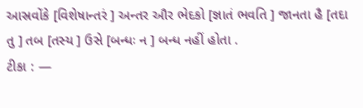આસ્રવોંકે [વિશેષાન્તરં ] અન્તર ઔર ભેદકો [જ્ઞાતં ભવતિ ] જાનતા હૈ [તદા તુ ] તબ [તસ્ય ] ઉસે [બન્ધઃ ન ] બન્ધ નહીં હોતા .
ટીકા : —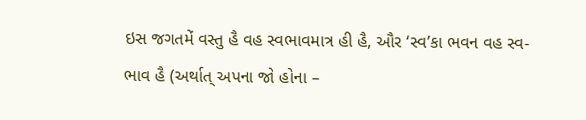ઇસ જગતમેં વસ્તુ હૈ વહ સ્વભાવમાત્ર હી હૈ, ઔર ‘સ્વ’કા ભવન વહ સ્વ-ભાવ હૈ (અર્થાત્ અપના જો હોના –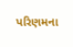પરિણમના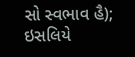સો સ્વભાવ હૈ); ઇસલિયે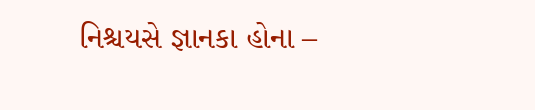નિશ્ચયસે જ્ઞાનકા હોના –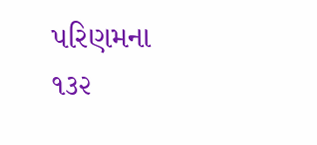પરિણમના
૧૩૨